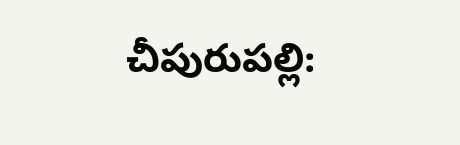చీపురుపల్లి: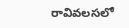రావివలసలో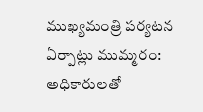ముఖ్యమంత్రి పర్యటన ఏర్పాట్లు ముమ్మరం: అధికారులతో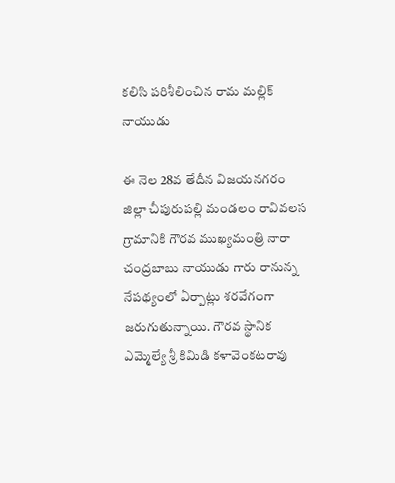కలిసి పరిశీలించిన రామ మల్లిక్ నాయుడు

ఈ నెల 28వ తేదీన విజయనగరం జిల్లా చీపురుపల్లి మండలం రావివలస గ్రామానికి గౌరవ ముఖ్యమంత్రి నారా చంద్రబాబు నాయుడు గారు రానున్న నేపథ్యంలో ఏర్పాట్లు శరవేగంగా జరుగుతున్నాయి. గౌరవ స్థానిక ఎమ్మెల్యే శ్రీ కిమిడి కళావెంకటరావు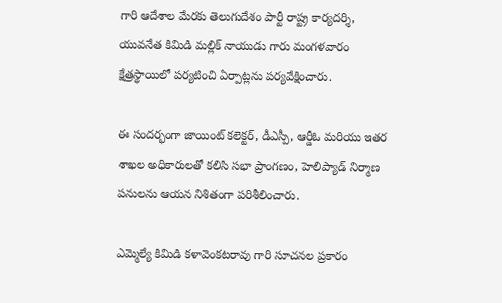గారి ఆదేశాల మేరకు తెలుగుదేశం పార్టీ రాష్ట్ర కార్యదర్శి, యువనేత కిమిడి మల్లిక్ నాయుడు గారు మంగళవారం క్షేత్రస్థాయిలో పర్యటించి ఏర్పాట్లను పర్యవేక్షించారు.

ఈ సందర్భంగా జాయింట్ కలెక్టర్, డీఎస్పీ, ఆర్డీఓ మరియు ఇతర శాఖల అధికారులతో కలిసి సభా ప్రాంగణం, హెలిప్యాడ్ నిర్మాణ పనులను ఆయన నిశితంగా పరిశీలించారు.

ఎమ్మెల్యే కిమిడి కళావెంకటరావు గారి సూచనల ప్రకారం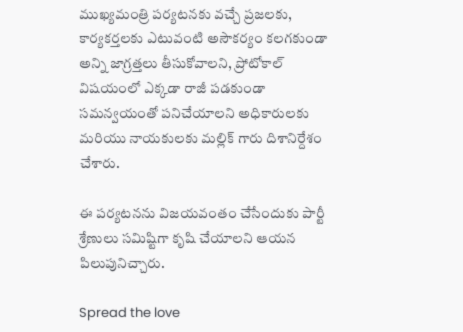ముఖ్యమంత్రి పర్యటనకు వచ్చే ప్రజలకు, కార్యకర్తలకు ఎటువంటి అసౌకర్యం కలగకుండా అన్ని జాగ్రత్తలు తీసుకోవాలని, ప్రోటోకాల్ విషయంలో ఎక్కడా రాజీ పడకుండా సమన్వయంతో పనిచేయాలని అధికారులకు మరియు నాయకులకు మల్లిక్ గారు దిశానిర్దేశం చేశారు.

ఈ పర్యటనను విజయవంతం చేసేందుకు పార్టీ శ్రేణులు సమిష్టిగా కృషి చేయాలని ఆయన పిలుపునిచ్చారు.

Spread the love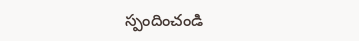స్పందించండి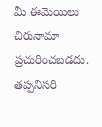మీ ఈమెయిలు చిరునామా ప్రచురించబడదు. తప్పనిసరి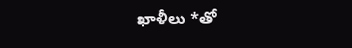ఖాళీలు *తో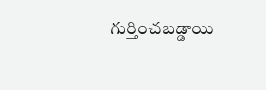గుర్తించబడ్డాయి